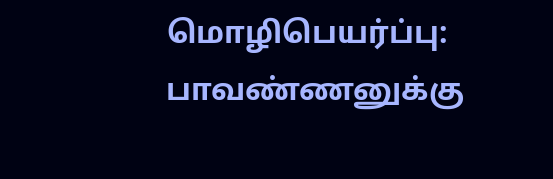மொழிபெயர்ப்பு: பாவண்ணனுக்கு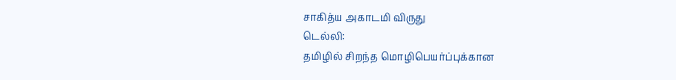சாகித்ய அகாடமி விருது
டெல்லி:
தமிழில் சிறந்த மொழிபெயர்ப்புக்கான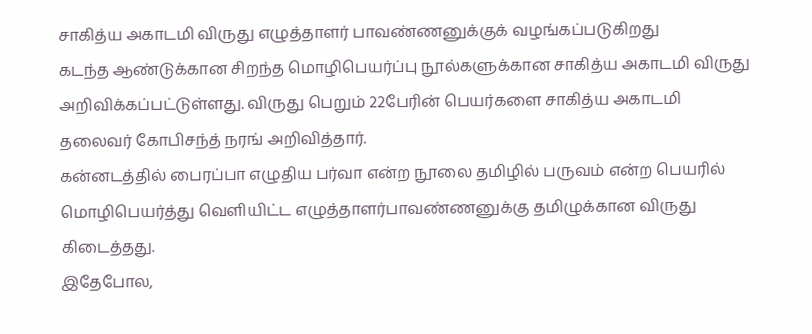சாகித்ய அகாடமி விருது எழுத்தாளர் பாவண்ணனுக்குக் வழங்கப்படுகிறது
கடந்த ஆண்டுக்கான சிறந்த மொழிபெயர்ப்பு நூல்களுக்கான சாகித்ய அகாடமி விருது அறிவிக்கப்பட்டுள்ளது. விருது பெறும் 22பேரின் பெயர்களை சாகித்ய அகாடமி தலைவர் கோபிசந்த் நரங் அறிவித்தார்.
கன்னடத்தில் பைரப்பா எழுதிய பர்வா என்ற நூலை தமிழில் பருவம் என்ற பெயரில் மொழிபெயர்த்து வெளியிட்ட எழுத்தாளர்பாவண்ணனுக்கு தமிழுக்கான விருது கிடைத்தது.
இதேபோல,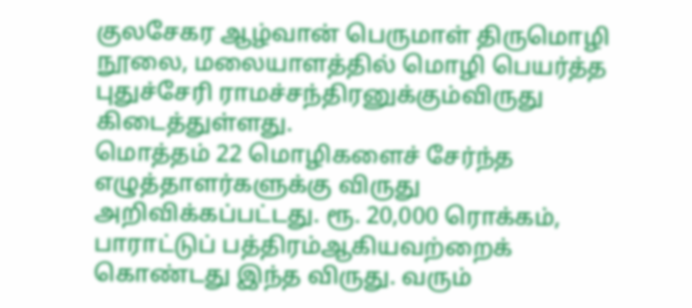குலசேகர ஆழ்வான் பெருமாள் திருமொழி நூலை, மலையாளத்தில் மொழி பெயர்த்த புதுச்சேரி ராமச்சந்திரனுக்கும்விருது கிடைத்துள்ளது.
மொத்தம் 22 மொழிகளைச் சேர்ந்த எழுத்தாளர்களுக்கு விருது அறிவிக்கப்பட்டது. ரூ. 20,000 ரொக்கம், பாராட்டுப் பத்திரம்ஆகியவற்றைக் கொண்டது இந்த விருது. வரும்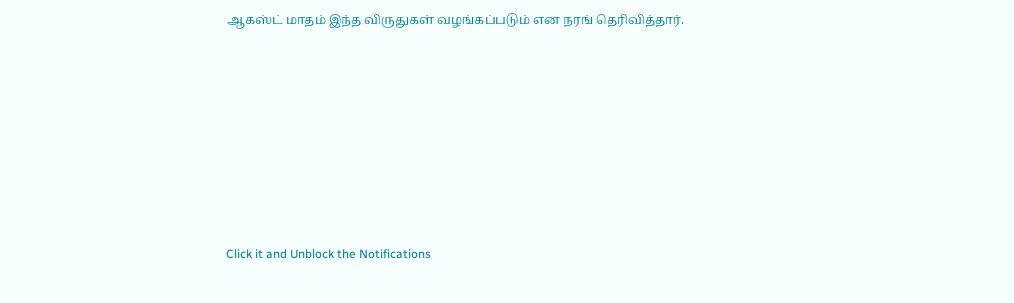ஆகஸ்ட் மாதம் இந்த விருதுகள் வழங்கப்படும் என நரங் தெரிவித்தார்.












Click it and Unblock the Notifications